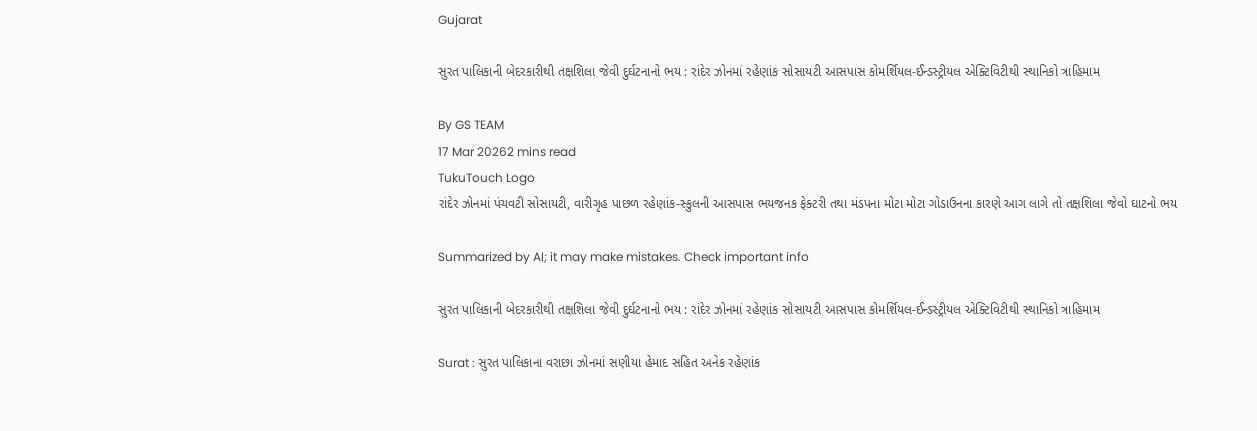Gujarat

સુરત પાલિકાની બેદરકારીથી તક્ષશિલા જેવી દુર્ઘટનાનો ભય : રાંદેર ઝોનમાં રહેણાંક સોસાયટી આસપાસ કોમર્શિયલ-ઈન્ડસ્ટ્રીયલ એક્ટિવિટીથી સ્થાનિકો ત્રાહિમામ

By GS TEAM
17 Mar 20262 mins read
TukuTouch Logo
રાંદેર ઝોનમાં પંચવટી સોસાયટી, વારીગૃહ પાછળ રહેણાંક-સ્કુલની આસપાસ ભયજનક ફેક્ટરી તથા મંડપના મોટા મોટા ગોડાઉનના કારણે આગ લાગે તો તક્ષશિલા જેવો ઘાટનો ભય

Summarized by AI; it may make mistakes. Check important info

સુરત પાલિકાની બેદરકારીથી તક્ષશિલા જેવી દુર્ઘટનાનો ભય : રાંદેર ઝોનમાં રહેણાંક સોસાયટી આસપાસ કોમર્શિયલ-ઈન્ડસ્ટ્રીયલ એક્ટિવિટીથી સ્થાનિકો ત્રાહિમામ

Surat : સુરત પાલિકાના વરાછા ઝોનમાં સણીયા હેમાદ સહિત અનેક રહેણાંક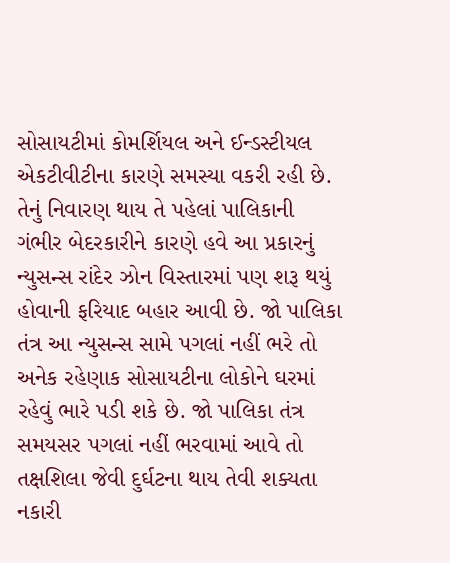સોસાયટીમાં કોમર્શિયલ અને ઈન્ડસ્ટીયલ એકટીવીટીના કારણે સમસ્યા વકરી રહી છે. તેનું નિવારણ થાય તે પહેલાં પાલિકાની ગંભીર બેદરકારીને કારણે હવે આ પ્રકારનું ન્યુસન્સ રાંદેર ઝોન વિસ્તારમાં પણ શરૂ થયું હોવાની ફરિયાદ બહાર આવી છે. જો પાલિકા તંત્ર આ ન્યુસન્સ સામે પગલાં નહીં ભરે તો અનેક રહેણાક સોસાયટીના લોકોને ઘરમાં રહેવું ભારે પડી શકે છે. જો પાલિકા તંત્ર સમયસર પગલાં નહીં ભરવામાં આવે તો તક્ષશિલા જેવી દુર્ઘટના થાય તેવી શક્યતા નકારી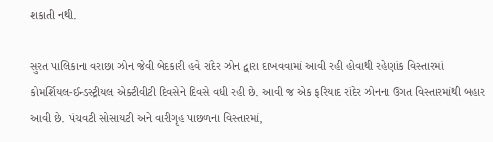શકાતી નથી.

સુરત પાલિકાના વરાછા ઝોન જેવી બેદકારી હવે રાંદેર ઝોન દ્વારા દાખવવામાં આવી રહી હોવાથી રહેણાંક વિસ્તારમાં કોમર્શિયલ-ઈન્ડસ્ટ્રીયલ એક્ટીવીટી દિવસેને દિવસે વધી રહી છે. આવી જ એક ફરિયાદ રાંદેર ઝોનના ઉગત વિસ્તારમાંથી બહાર આવી છે. પંચવટી સોસાયટી અને વારીગૃહ પાછળના વિસ્તારમાં,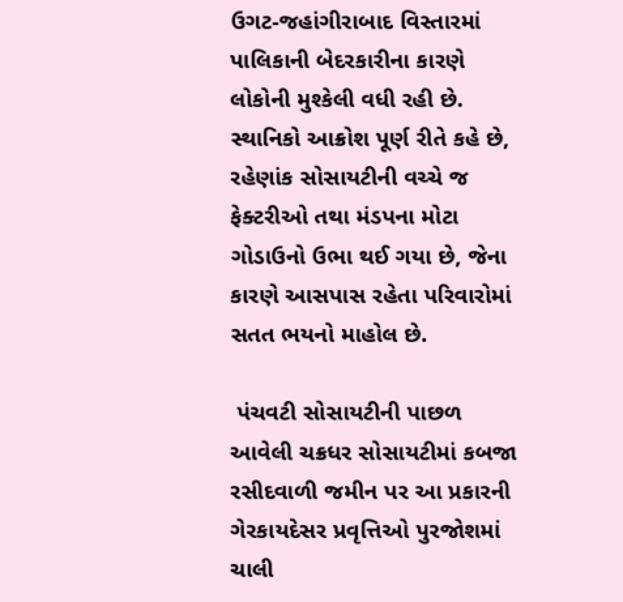ઉગટ-જહાંગીરાબાદ વિસ્તારમાં પાલિકાની બેદરકારીના કારણે લોકોની મુશ્કેલી વધી રહી છે. સ્થાનિકો આક્રોશ પૂર્ણ રીતે કહે છે, રહેણાંક સોસાયટીની વચ્ચે જ ફેક્ટરીઓ તથા મંડપના મોટા ગોડાઉનો ઉભા થઈ ગયા છે, જેના કારણે આસપાસ રહેતા પરિવારોમાં સતત ભયનો માહોલ છે.

 પંચવટી સોસાયટીની પાછળ આવેલી ચક્રધર સોસાયટીમાં કબજા રસીદવાળી જમીન પર આ પ્રકારની ગેરકાયદેસર પ્રવૃત્તિઓ પુરજોશમાં ચાલી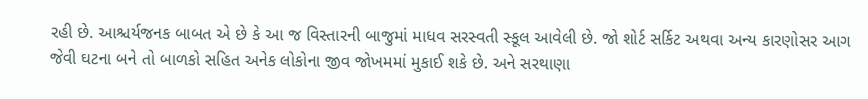રહી છે. આશ્ચર્યજનક બાબત એ છે કે આ જ વિસ્તારની બાજુમાં માધવ સરસ્વતી સ્કૂલ આવેલી છે. જો શોર્ટ સર્કિટ અથવા અન્ય કારણોસર આગ જેવી ઘટના બને તો બાળકો સહિત અનેક લોકોના જીવ જોખમમાં મુકાઈ શકે છે. અને સરથાણા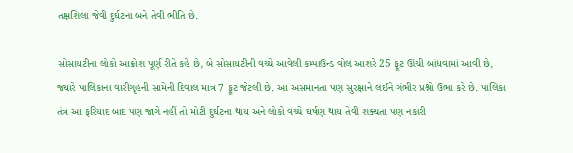તક્ષશિલા જેવી દુર્ઘટના બને તેવી ભીતિ છે.

સોસાયટીના લોકો આક્રોશ પૂર્ણ રીતે કહે છે, બે સોસાયટીની વચ્ચે આવેલી કમ્પાઉન્ડ વોલ આશરે 25 ફૂટ ઊંચી બાંધવામાં આવી છે, જ્યારે પાલિકાના વારીગૃહની સામેની દિવાલ માત્ર 7 ફૂટ જેટલી છે. આ અસમાનતા પણ સુરક્ષાને લઈને ગંભીર પ્રશ્નો ઉભા કરે છે. પાલિકા તંત્ર આ ફરિયાદ બાદ પણ જાગે નહીં તો મોટી દુર્ઘટના થાય અને લોકો વચ્ચે ઘર્ષણ થાય તેવી શક્યતા પણ નકારી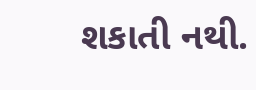શકાતી નથી.